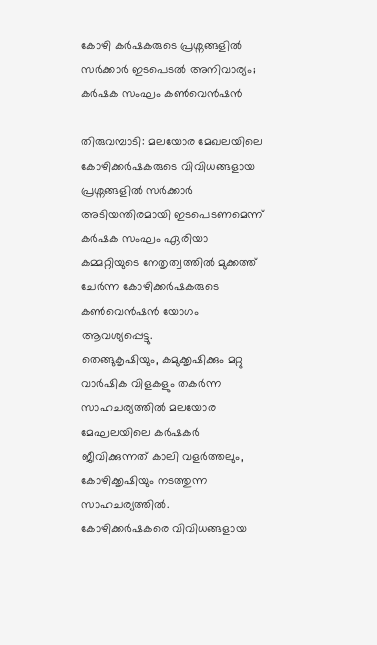കോഴി കർഷകരുടെ പ്രശ്നങ്ങളിൽ സർക്കാർ ഇടപെടൽ അനിവാര്യം; കർഷക സംഘം കൺവെൻഷൻ

തിരുവമ്പാടി: മലയോര മേഖലയിലെ കോഴിക്കർഷകരുടെ വിവിധങ്ങളായ പ്രശ്നങ്ങളിൽ സർക്കാർ അടിയന്തിരമായി ഇടപെടണമെന്ന് കർഷക സംഘം ഏരിയാ കമ്മറ്റിയുടെ നേതൃത്വത്തിൽ മുക്കത്ത് ചേർന്ന കോഴിക്കർഷകരുടെ കൺവെൻഷൻ യോഗം ആവശ്യപ്പെട്ടു.
തെങ്ങുകൃഷിയും, കമുക്കൃഷിക്കും മറ്റു വാർഷിക വിളകളും തകർന്ന സാഹചര്യത്തിൽ മലയോര മേഘലയിലെ കർഷകർ ജീവിക്കുന്നത് കാലി വളർത്തലും, കോഴിക്കൃഷിയും നടത്തുന്ന സാഹചര്യത്തിൽ.
കോഴിക്കർഷകരെ വിവിധങ്ങളായ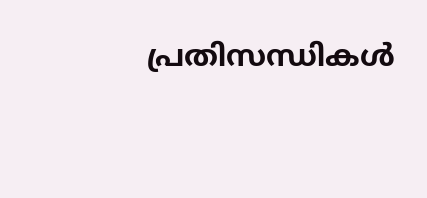പ്രതിസന്ധികൾ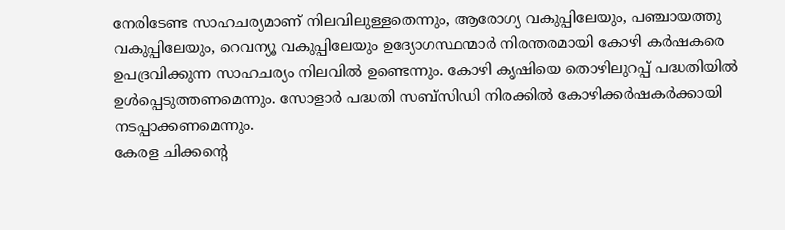നേരിടേണ്ട സാഹചര്യമാണ് നിലവിലുള്ളതെന്നും, ആരോഗ്യ വകുപ്പിലേയും, പഞ്ചായത്തു വകുപ്പിലേയും, റെവന്യൂ വകുപ്പിലേയും ഉദ്യോഗസ്ഥന്മാർ നിരന്തരമായി കോഴി കർഷകരെ ഉപദ്രവിക്കുന്ന സാഹചര്യം നിലവിൽ ഉണ്ടെന്നും. കോഴി കൃഷിയെ തൊഴിലുറപ്പ് പദ്ധതിയിൽ ഉൾപ്പെടുത്തണമെന്നും. സോളാർ പദ്ധതി സബ്സിഡി നിരക്കിൽ കോഴിക്കർഷകർക്കായി നടപ്പാക്കണമെന്നും.
കേരള ചിക്കൻ്റെ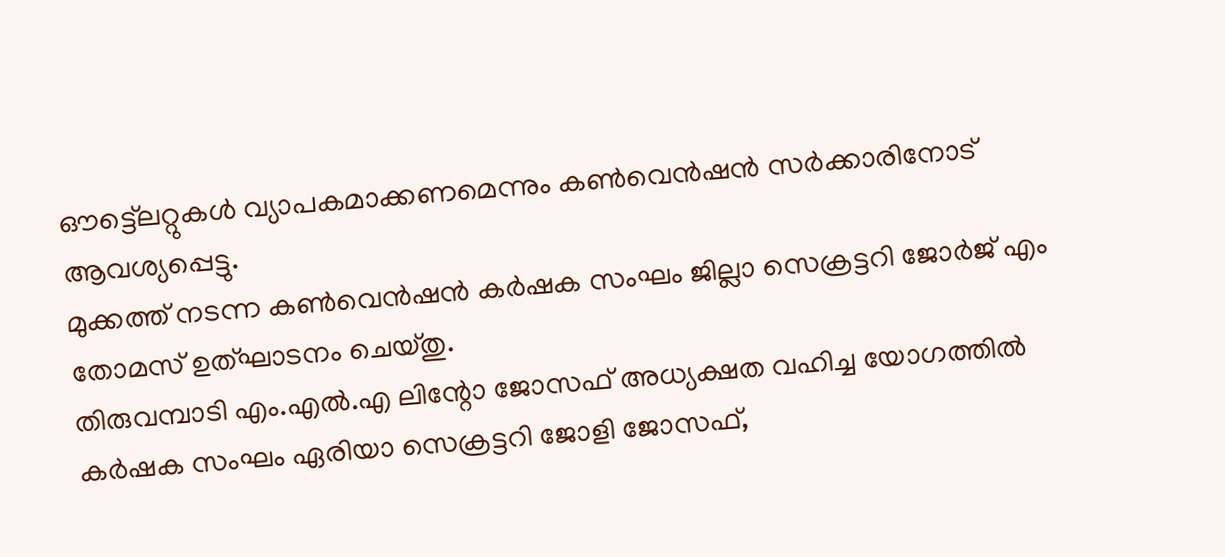ഔട്ട്ലെറ്റുകൾ വ്യാപകമാക്കണമെന്നും കൺവെൻഷൻ സർക്കാരിനോട് ആവശ്യപ്പെട്ടു.
മുക്കത്ത് നടന്ന കൺവെൻഷൻ കർഷക സംഘം ജില്ലാ സെക്രട്ടറി ജോർജ് എം തോമസ് ഉത്ഘാടനം ചെയ്തു.
തിരുവമ്പാടി എം.എൽ.എ ലിന്റോ ജോസഫ് അധ്യക്ഷത വഹിച്ച യോഗത്തിൽ കർഷക സംഘം ഏരിയാ സെക്രട്ടറി ജോളി ജോസഫ്,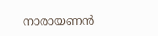നാരായണൻ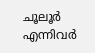ചൂലൂർ എന്നിവർ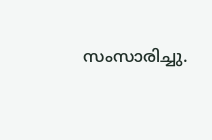സംസാരിച്ചു.